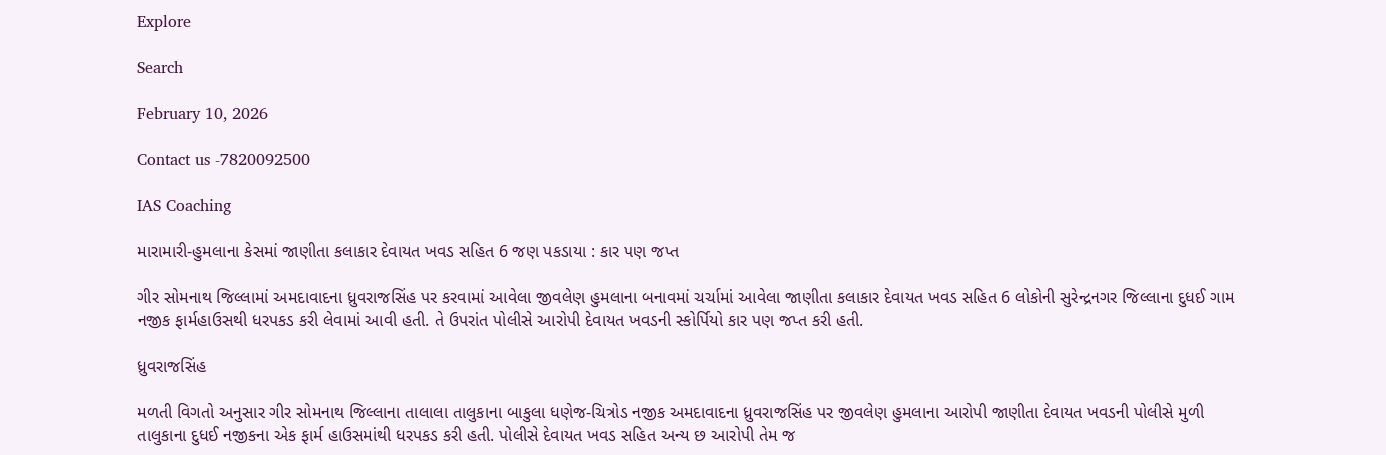Explore

Search

February 10, 2026

Contact us -7820092500

IAS Coaching

મારામારી-હુમલાના કેસમાં જાણીતા કલાકાર દેવાયત ખવડ સહિત 6 જણ પકડાયા : કાર પણ જપ્ત

ગીર સોમનાથ જિલ્લામાં અમદાવાદના ધ્રુવરાજસિંહ પર કરવામાં આવેલા જીવલેણ હુમલાના બનાવમાં ચર્ચામાં આવેલા જાણીતા કલાકાર દેવાયત ખવડ સહિત 6 લોકોની સુરેન્દ્રનગર જિલ્લાના દુધઈ ગામ નજીક ફાર્મહાઉસથી ધરપકડ કરી લેવામાં આવી હતી. તે ઉપરાંત પોલીસે આરોપી દેવાયત ખવડની સ્કોર્પિયો કાર પણ જપ્ત કરી હતી.

ધ્રુવરાજસિંહ

મળતી વિગતો અનુસાર ગીર સોમનાથ જિલ્લાના તાલાલા તાલુકાના બાકુલા ધણેજ-ચિત્રોડ નજીક અમદાવાદના ધ્રુવરાજસિંહ પર જીવલેણ હુમલાના આરોપી જાણીતા દેવાયત ખવડની પોલીસે મુળી તાલુકાના દુધઈ નજીકના એક ફાર્મ હાઉસમાંથી ધરપકડ કરી હતી. પોલીસે દેવાયત ખવડ સહિત અન્ય છ આરોપી તેમ જ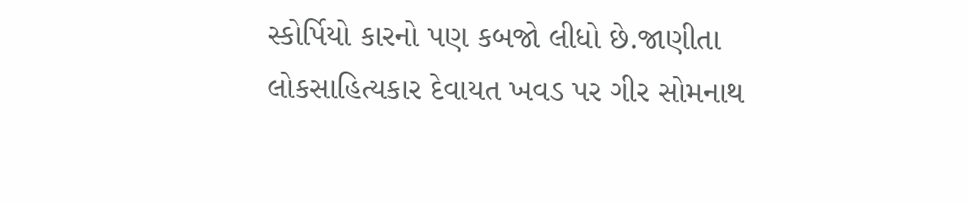સ્કોર્પિયો કારનો પણ કબજો લીધો છે.જાણીતા લોકસાહિત્યકાર દેવાયત ખવડ પર ગીર સોમનાથ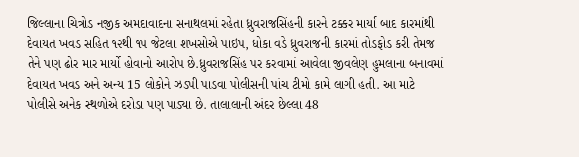જિલ્લાના ચિત્રોડ નજીક અમદાવાદના સનાથલમાં રહેતા ધ્રુવરાજસિંહની કારને ટક્કર માર્યા બાદ કારમાંથી દેવાયત ખવડ સહિત ૧૨થી ૧૫ જેટલા શખસોએ પાઇપ, ધોકા વડે ધ્રુવરાજની કારમાં તોડફોડ કરી તેમજ તેને પણ ઢોર માર માર્યો હોવાનો આરોપ છે.ધ્રુવરાજસિંહ પર કરવામાં આવેલા જીવલેણ હુમલાના બનાવમાં દેવાયત ખવડ અને અન્ય 15 લોકોને ઝડપી પાડવા પોલીસની પાંચ ટીમો કામે લાગી હતી. આ માટે પોલીસે અનેક સ્થળોએ દરોડા પણ પાડ્યા છે. તાલાલાની અંદર છેલ્લા 48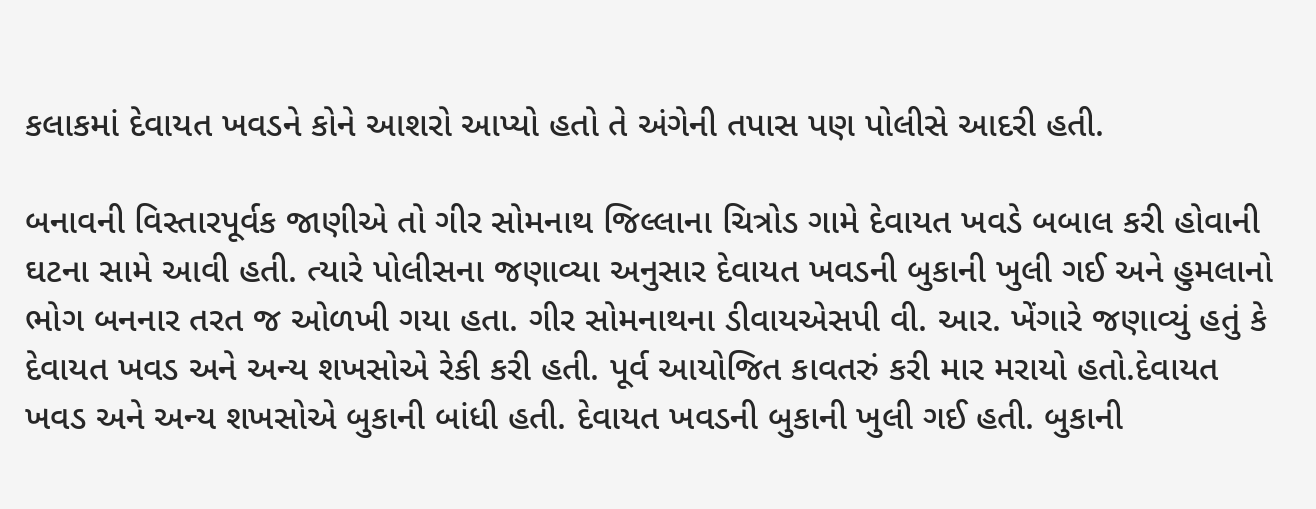કલાકમાં દેવાયત ખવડને કોને આશરો આપ્યો હતો તે અંગેની તપાસ પણ પોલીસે આદરી હતી.

બનાવની વિસ્તારપૂર્વક જાણીએ તો ગીર સોમનાથ જિલ્લાના ચિત્રોડ ગામે દેવાયત ખવડે બબાલ કરી હોવાની ઘટના સામે આવી હતી. ત્યારે પોલીસના જણાવ્યા અનુસાર દેવાયત ખવડની બુકાની ખુલી ગઈ અને હુમલાનો ભોગ બનનાર તરત જ ઓળખી ગયા હતા. ગીર સોમનાથના ડીવાયએસપી વી. આર. ખેંગારે જણાવ્યું હતું કે દેવાયત ખવડ અને અન્ય શખસોએ રેકી કરી હતી. પૂર્વ આયોજિત કાવતરું કરી માર મરાયો હતો.દેવાયત ખવડ અને અન્ય શખસોએ બુકાની બાંધી હતી. દેવાયત ખવડની બુકાની ખુલી ગઈ હતી. બુકાની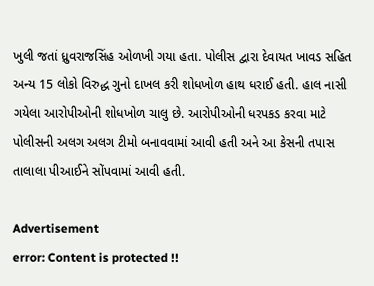ખુલી જતાં ધ્રુવરાજસિંહ ઓળખી ગયા હતા. પોલીસ દ્વારા દેવાયત ખાવડ સહિત અન્ય 15 લોકો વિરુદ્ધ ગુનો દાખલ કરી શોધખોળ હાથ ધરાઈ હતી. હાલ નાસી ગયેલા આરોપીઓની શોધખોળ ચાલુ છે. આરોપીઓની ધરપકડ કરવા માટે પોલીસની અલગ અલગ ટીમો બનાવવામાં આવી હતી અને આ કેસની તપાસ તાલાલા પીઆઈને સોંપવામાં આવી હતી.

Advertisement
error: Content is protected !!